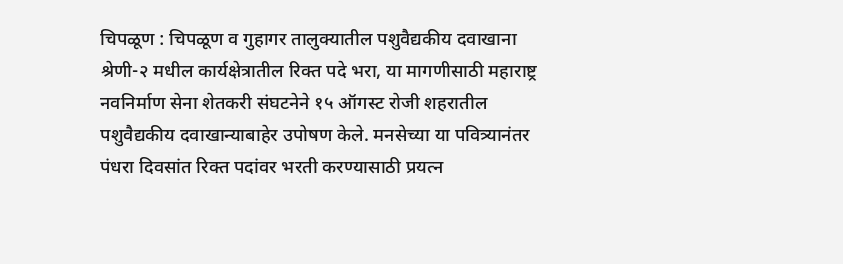चिपळूण : चिपळूण व गुहागर तालुक्यातील पशुवैद्यकीय दवाखाना श्रेणी-२ मधील कार्यक्षेत्रातील रिक्त पदे भरा, या मागणीसाठी महाराष्ट्र नवनिर्माण सेना शेतकरी संघटनेने १५ ऑगस्ट रोजी शहरातील पशुवैद्यकीय दवाखान्याबाहेर उपोषण केले. मनसेच्या या पवित्र्यानंतर पंधरा दिवसांत रिक्त पदांवर भरती करण्यासाठी प्रयत्न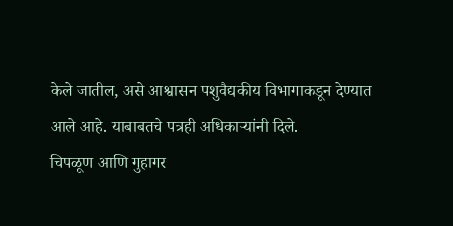केले जातील, असे आश्वासन पशुवैद्यकीय विभागाकडून देण्यात आले आहे. याबाबतचे पत्रही अधिकाऱ्यांनी दिले.
चिपळूण आणि गुहागर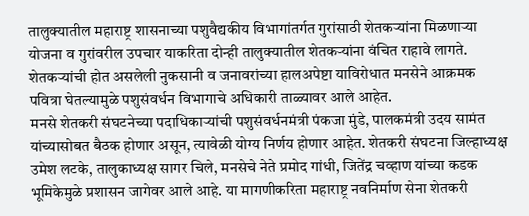तालुक्यातील महाराष्ट्र शासनाच्या पशुवैद्यकीय विभागांतर्गत गुरांसाठी शेतकऱ्यांना मिळणाऱ्या योजना व गुरांवरील उपचार याकरिता दोन्ही तालुक्यातील शेतकऱ्यांना वंचित राहावे लागते. शेतकऱ्यांची होत असलेली नुकसानी व जनावरांच्या हालअपेष्टा याविरोधात मनसेने आक्रमक पवित्रा घेतल्यामुळे पशुसंवर्धन विभागाचे अधिकारी ताळ्यावर आले आहेत.
मनसे शेतकरी संघटनेच्या पदाधिकाऱ्यांची पशुसंवर्धनमंत्री पंकजा मुंडे, पालकमंत्री उदय सामंत यांच्यासोबत बैठक होणार असून, त्यावेळी योग्य निर्णय होणार आहेत. शेतकरी संघटना जिल्हाध्यक्ष उमेश लटके, तालुकाध्यक्ष सागर चिले, मनसेचे नेते प्रमोद गांधी, जितेंद्र चव्हाण यांच्या कडक भूमिकेमुळे प्रशासन जागेवर आले आहे. या मागणीकरिता महाराष्ट्र नवनिर्माण सेना शेतकरी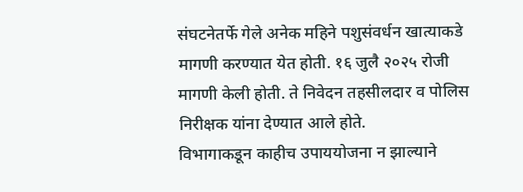संघटनेतर्फे गेले अनेक महिने पशुसंवर्धन खात्याकडे मागणी करण्यात येत होती. १६ जुलै २०२५ रोजी मागणी केली होती. ते निवेदन तहसीलदार व पोलिस निरीक्षक यांना देण्यात आले होते.
विभागाकडून काहीच उपाययोजना न झाल्याने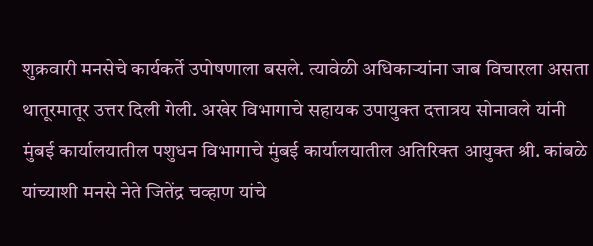शुक्रवारी मनसेचे कार्यकर्ते उपोषणाला बसले. त्यावेळी अधिकाऱ्यांना जाब विचारला असता थातूरमातूर उत्तर दिली गेली. अखेर विभागाचे सहायक उपायुक्त दत्तात्रय सोनावले यांनी मुंबई कार्यालयातील पशुधन विभागाचे मुंबई कार्यालयातील अतिरिक्त आयुक्त श्री. कांबळे यांच्याशी मनसे नेते जितेंद्र चव्हाण यांचे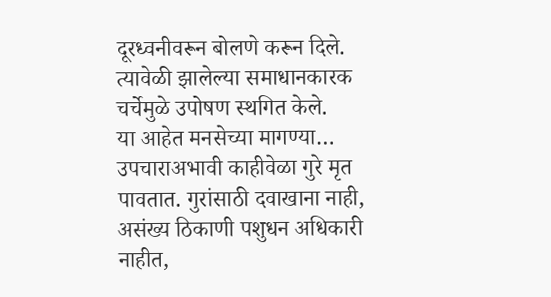दूरध्वनीवरून बोलणे करून दिले. त्यावेळी झालेल्या समाधानकारक चर्चेमुळे उपोषण स्थगित केले.
या आहेत मनसेच्या मागण्या…
उपचाराअभावी काहीवेळा गुरे मृत पावतात. गुरांसाठी दवाखाना नाही, असंख्य ठिकाणी पशुधन अधिकारी नाहीत,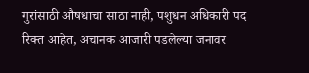गुरांसाठी औषधाचा साठा नाही, पशुधन अधिकारी पद रिक्त आहेत, अचानक आजारी पडलेल्या जनावर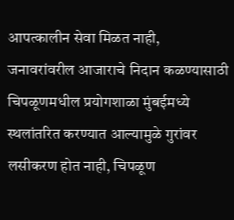आपत्कालीन सेवा मिळत नाही, जनावरांवरील आजाराचे निदान कळण्यासाठी चिपळूणमधील प्रयोगशाळा मुंबईमध्ये स्थलांतरित करण्यात आल्यामुळे गुरांवर लसीकरण होत नाही, चिपळूण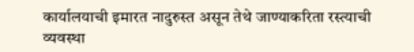कार्यालयाची इमारत नादुरुस्त असून तेथे जाण्याकरिता रस्त्याची व्यवस्था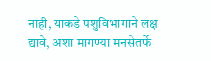नाही, याकडे पशुविभागाने लक्ष द्यावे, अशा मागण्या मनसेतर्फे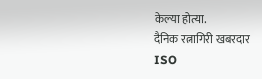केल्या होत्या.
दैनिक रत्नागिरी खबरदार
ISO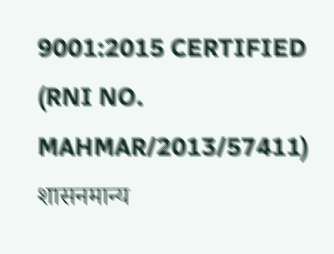9001:2015 CERTIFIED
(RNI NO. MAHMAR/2013/57411)
शासनमान्य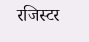रजिस्टर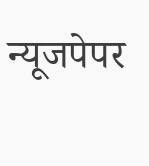न्यूजपेपर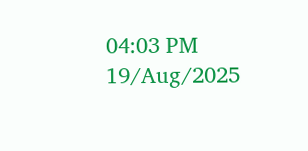04:03 PM 19/Aug/2025